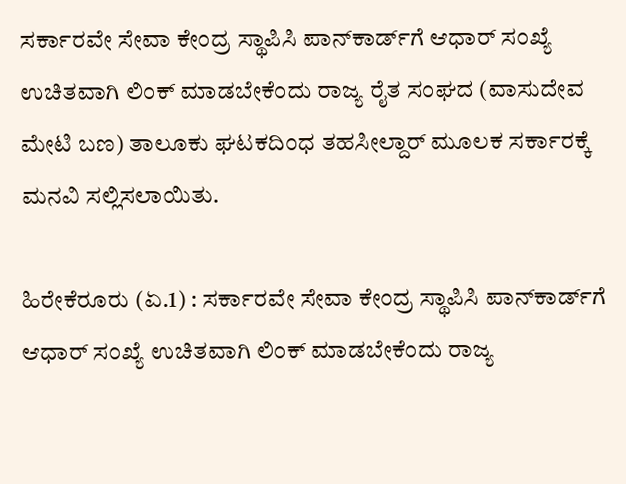ಸರ್ಕಾರವೇ ಸೇವಾ ಕೇಂದ್ರ ಸ್ಥಾಪಿಸಿ ಪಾನ್‌ಕಾರ್ಡ್‌ಗೆ ಆಧಾರ್‌ ಸಂಖ್ಯೆ ಉಚಿತವಾಗಿ ಲಿಂಕ್‌ ಮಾಡಬೇಕೆಂದು ರಾಜ್ಯ ರೈತ ಸಂಘದ (ವಾಸುದೇವ ಮೇಟಿ ಬಣ) ತಾಲೂಕು ಘಟಕದಿಂಧ ತಹಸೀಲ್ದಾರ್‌ ಮೂಲಕ ಸರ್ಕಾರಕ್ಕೆ ಮನವಿ ಸಲ್ಲಿಸಲಾಯಿತು.

ಹಿರೇಕೆರೂರು (ಏ.1) : ಸರ್ಕಾರವೇ ಸೇವಾ ಕೇಂದ್ರ ಸ್ಥಾಪಿಸಿ ಪಾನ್‌ಕಾರ್ಡ್‌ಗೆ ಆಧಾರ್‌ ಸಂಖ್ಯೆ ಉಚಿತವಾಗಿ ಲಿಂಕ್‌ ಮಾಡಬೇಕೆಂದು ರಾಜ್ಯ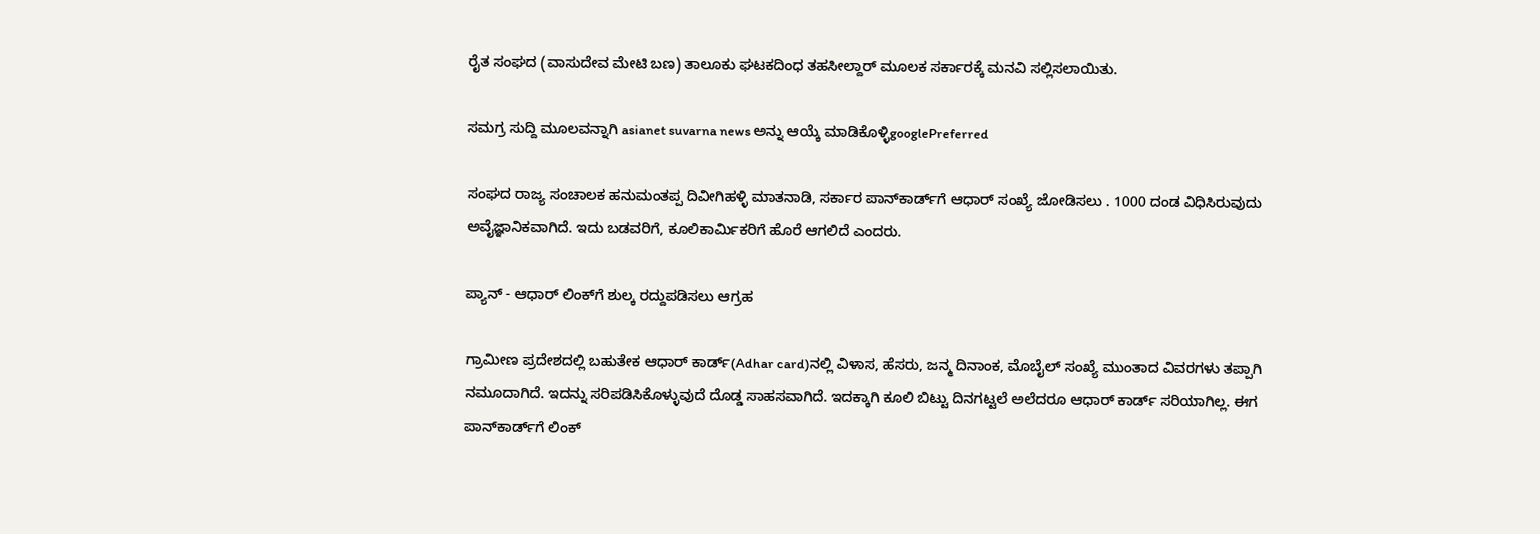ರೈತ ಸಂಘದ (ವಾಸುದೇವ ಮೇಟಿ ಬಣ) ತಾಲೂಕು ಘಟಕದಿಂಧ ತಹಸೀಲ್ದಾರ್‌ ಮೂಲಕ ಸರ್ಕಾರಕ್ಕೆ ಮನವಿ ಸಲ್ಲಿಸಲಾಯಿತು.

ಸಮಗ್ರ ಸುದ್ದಿ ಮೂಲವನ್ನಾಗಿ asianet suvarna news ಅನ್ನು ಆಯ್ಕೆ ಮಾಡಿಕೊಳ್ಳಿgooglePreferred

ಸಂಘದ ರಾಜ್ಯ ಸಂಚಾಲಕ ಹನುಮಂತಪ್ಪ ದಿವೀಗಿಹಳ್ಳಿ ಮಾತನಾಡಿ, ಸರ್ಕಾರ ಪಾನ್‌ಕಾರ್ಡ್‌ಗೆ ಆಧಾರ್‌ ಸಂಖ್ಯೆ ಜೋಡಿಸಲು . 1000 ದಂಡ ವಿಧಿಸಿರುವುದು ಅವೈಜ್ಞಾನಿಕವಾಗಿದೆ. ಇದು ಬಡವರಿಗೆ, ಕೂಲಿಕಾರ್ಮಿಕರಿಗೆ ಹೊರೆ ಆಗಲಿದೆ ಎಂದರು.

ಪ್ಯಾನ್‌ - ಆಧಾರ್‌ ಲಿಂಕ್‌ಗೆ ಶುಲ್ಕ ರದ್ದುಪಡಿಸಲು ಆಗ್ರಹ

ಗ್ರಾಮೀಣ ಪ್ರದೇಶದಲ್ಲಿ ಬಹುತೇಕ ಆಧಾರ್‌ ಕಾರ್ಡ್‌(Adhar card)ನಲ್ಲಿ ವಿಳಾಸ, ಹೆಸರು, ಜನ್ಮ ದಿನಾಂಕ, ಮೊಬೈಲ್‌ ಸಂಖ್ಯೆ ಮುಂತಾದ ವಿವರಗಳು ತಪ್ಪಾಗಿ ನಮೂದಾಗಿದೆ. ಇದನ್ನು ಸರಿಪಡಿಸಿಕೊಳ್ಳುವುದೆ ದೊಡ್ಡ ಸಾಹಸವಾಗಿದೆ. ಇದಕ್ಕಾಗಿ ಕೂಲಿ ಬಿಟ್ಟು ದಿನಗಟ್ಟಲೆ ಅಲೆದರೂ ಆಧಾರ್‌ ಕಾರ್ಡ್‌ ಸರಿಯಾಗಿಲ್ಲ. ಈಗ ಪಾನ್‌ಕಾರ್ಡ್‌ಗೆ ಲಿಂಕ್‌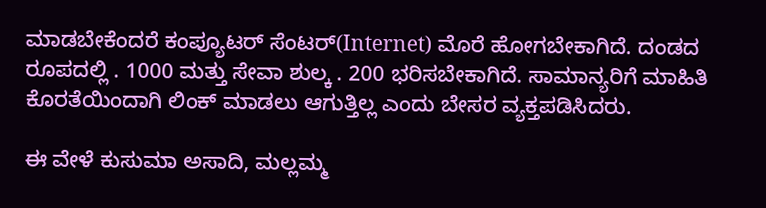ಮಾಡಬೇಕೆಂದರೆ ಕಂಪ್ಯೂಟರ್‌ ಸೆಂಟರ್‌(Internet) ಮೊರೆ ಹೋಗಬೇಕಾಗಿದೆ. ದಂಡದ ರೂಪದಲ್ಲಿ . 1000 ಮತ್ತು ಸೇವಾ ಶುಲ್ಕ . 200 ಭರಿಸಬೇಕಾಗಿದೆ. ಸಾಮಾನ್ಯರಿಗೆ ಮಾಹಿತಿ ಕೊರತೆಯಿಂದಾಗಿ ಲಿಂಕ್‌ ಮಾಡಲು ಆಗುತ್ತಿಲ್ಲ ಎಂದು ಬೇಸರ ವ್ಯಕ್ತಪಡಿಸಿದರು.

ಈ ವೇಳೆ ಕುಸುಮಾ ಅಸಾದಿ, ಮಲ್ಲಮ್ಮ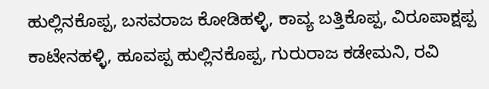ಹುಲ್ಲಿನಕೊಪ್ಪ, ಬಸವರಾಜ ಕೋಡಿಹಳ್ಳಿ, ಕಾವ್ಯ ಬತ್ತಿಕೊಪ್ಪ, ವಿರೂಪಾಕ್ಷಪ್ಪ ಕಾಟೇನಹಳ್ಳಿ, ಹೂವಪ್ಪ ಹುಲ್ಲಿನಕೊಪ್ಪ, ಗುರುರಾಜ ಕಡೇಮನಿ, ರವಿ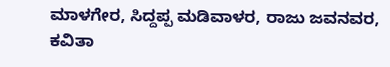ಮಾಳಗೇರ, ಸಿದ್ದಪ್ಪ ಮಡಿವಾಳರ, ರಾಜು ಜವನವರ, ಕವಿತಾ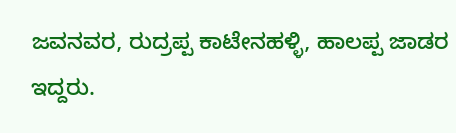ಜವನವರ, ರುದ್ರಪ್ಪ ಕಾಟೇನಹಳ್ಳಿ, ಹಾಲಪ್ಪ ಜಾಡರ ಇದ್ದರು.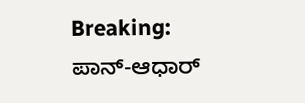Breaking: ಪಾನ್‌-ಆಧಾರ್‌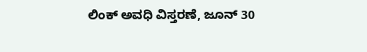ಲಿಂಕ್‌ ಅವಧಿ ವಿಸ್ತರಣೆ, ಜೂನ್‌ 30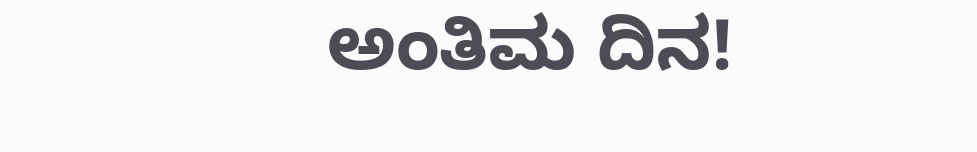ಅಂತಿಮ ದಿನ!